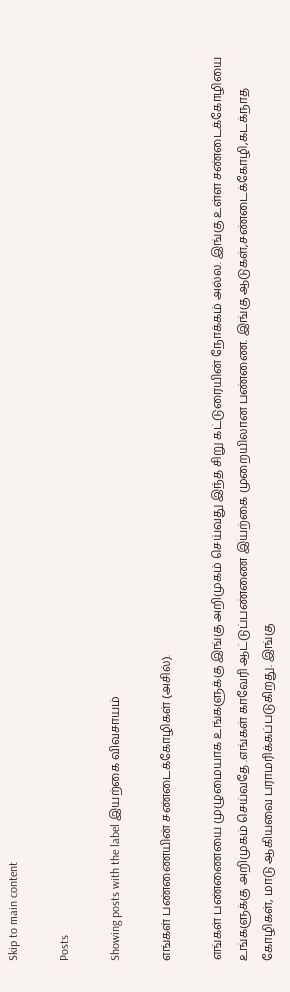Skip to main content

Posts

Showing posts with the label இயற்கை விவசாயம்

எங்கள் பண்ணையின் சண்டைக்கோழிகள் (அசில்).

எங்கள் பண்ணையை முழுமையாக உங்களுக்கு இங்கு அறிமுகம் செய்வது இந்த சிறு கட்டுரையின் நோக்கம் அல்ல. இங்கு உள்ள சண்டைக்கோழியை உங்களுக்கு அறிமுகம் செய்வதே .எங்கள் காவேரி ஆட்டுப்பண்ணை இயற்கை முறையிலான பண்ணை. இங்கு ஆடுகள்,சண்டைக்கோழி,கடக்நாத கோழிகள், மாடு ஆகியவை பராமரிக்கப்படுகிறது. இங்கு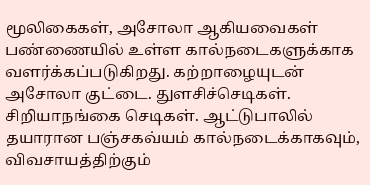மூலிகைகள், அசோலா ஆகியவைகள் பண்ணையில் உள்ள கால்நடைகளுக்காக வளர்க்கப்படுகிறது. கற்றாழையுடன் அசோலா குட்டை. துளசிச்செடிகள். சிறியாநங்கை செடிகள். ஆட்டுபாலில் தயாரான பஞ்சகவ்யம் கால்நடைக்காகவும், விவசாயத்திற்கும்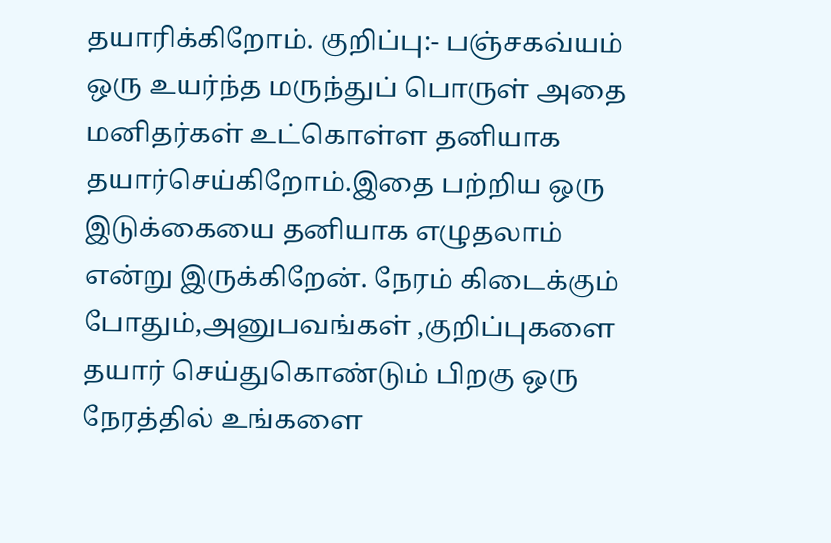தயாரிக்கிறோம். குறிப்பு:- பஞ்சகவ்யம் ஒரு உயர்ந்த மருந்துப் பொருள் அதை மனிதர்கள் உட்கொள்ள தனியாக தயார்செய்கிறோம்.இதை பற்றிய ஒரு இடுக்கையை தனியாக எழுதலாம் என்று இருக்கிறேன். நேரம் கிடைக்கும் போதும்,அனுபவங்கள் ,குறிப்புகளை தயார் செய்துகொண்டும் பிறகு ஒரு நேரத்தில் உங்களை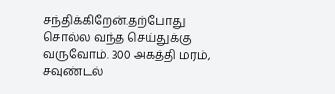சந்திக்கிறேன்.தற்போது சொல்ல வந்த செய்துக்கு வருவோம். 300 அகத்தி மரம், சவுண்டல்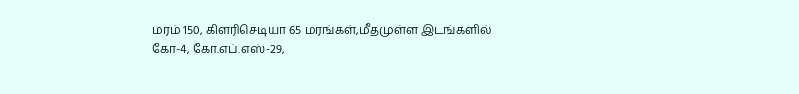மரம் 150, கிளரிசெடியா 65 மரங்கள்,மீதமுள்ள இடங்களில் கோ-4, கோ.எப்.எஸ்-29,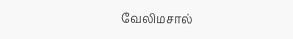வேலிமசால்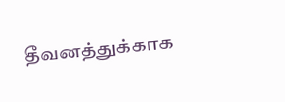தீவனத்துக்காக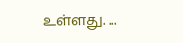உள்ளது. ...